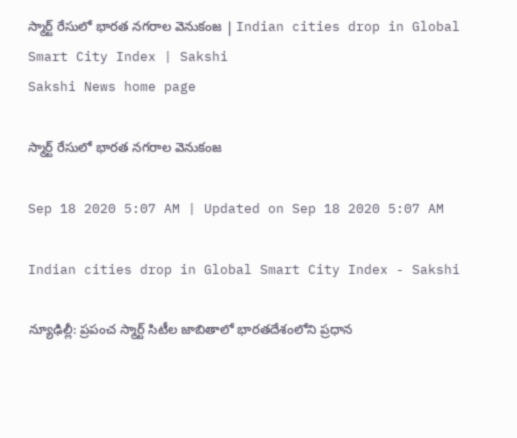స్మార్ట్‌ రేసులో భారత నగరాల వెనుకంజ | Indian cities drop in Global Smart City Index | Sakshi
Sakshi News home page

స్మార్ట్‌ రేసులో భారత నగరాల వెనుకంజ

Sep 18 2020 5:07 AM | Updated on Sep 18 2020 5:07 AM

Indian cities drop in Global Smart City Index - Sakshi

న్యూఢిల్లీ: ప్రపంచ స్మార్ట్‌ సిటీల జాబితాలో భారతదేశంలోని ప్రధాన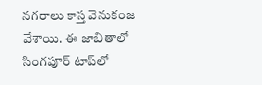నగరాలు కాస్త వెనుకంజ వేశాయి. ఈ జాబితాలో సింగపూర్‌ టాప్‌లో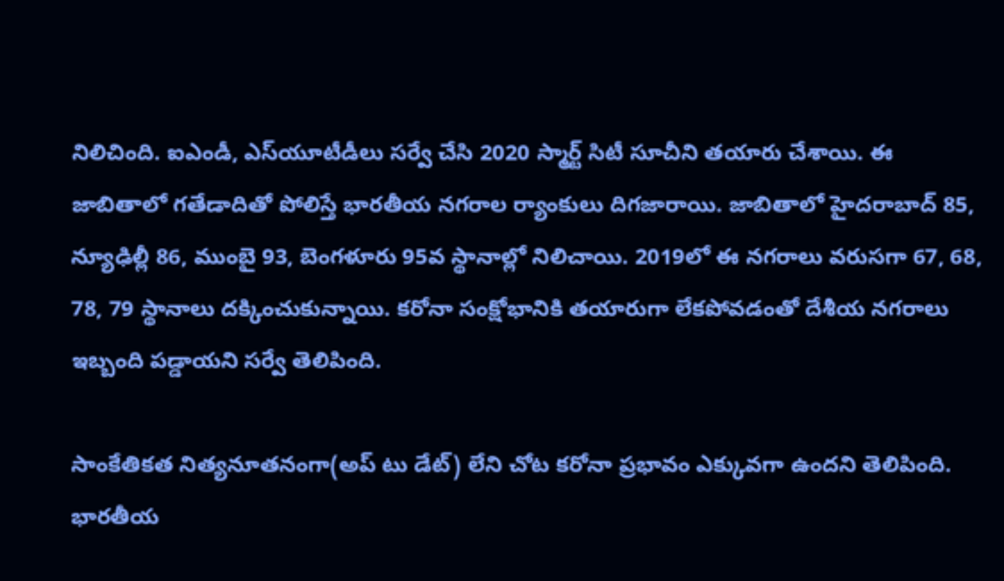నిలిచింది. ఐఎండీ, ఎస్‌యూటీడీలు సర్వే చేసి 2020 స్మార్ట్‌ సిటీ సూచీని తయారు చేశాయి. ఈ జాబితాలో గతేడాదితో పోలిస్తే భారతీయ నగరాల ర్యాంకులు దిగజారాయి. జాబితాలో హైదరాబాద్‌ 85, న్యూఢిల్లీ 86, ముంబై 93, బెంగళూరు 95వ స్థానాల్లో నిలిచాయి. 2019లో ఈ నగరాలు వరుసగా 67, 68, 78, 79 స్థానాలు దక్కించుకున్నాయి. కరోనా సంక్షోభానికి తయారుగా లేకపోవడంతో దేశీయ నగరాలు ఇబ్బంది పడ్డాయని సర్వే తెలిపింది.

సాంకేతికత నిత్యనూతనంగా(అప్‌ టు డేట్‌) లేని చోట కరోనా ప్రభావం ఎక్కువగా ఉందని తెలిపింది. భారతీయ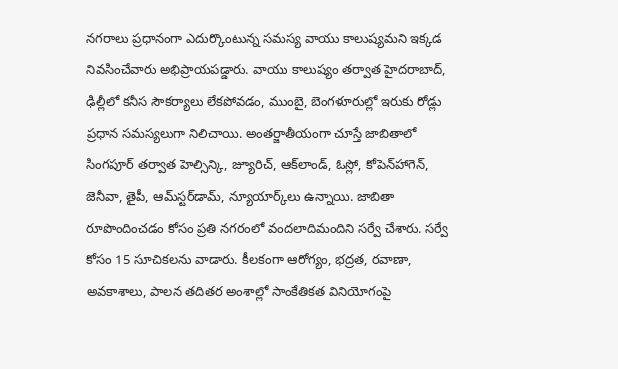నగరాలు ప్రధానంగా ఎదుర్కొంటున్న సమస్య వాయు కాలుష్యమని ఇక్కడ నివసించేవారు అభిప్రాయపడ్డారు. వాయు కాలుష్యం తర్వాత హైదరాబాద్, ఢిల్లీలో కనీస సౌకర్యాలు లేకపోవడం, ముంబై, బెంగళూరుల్లో ఇరుకు రోడ్లు ప్రధాన సమస్యలుగా నిలిచాయి. అంతర్జాతీయంగా చూస్తే జాబితాలో సింగపూర్‌ తర్వాత హెల్సిన్కి, జ్యూరిచ్, ఆక్‌లాండ్, ఓస్లో, కోపెన్‌హాగెన్, జెనీవా, తైపీ, ఆమ్‌స్టర్‌డామ్, న్యూయార్క్‌లు ఉన్నాయి. జాబితా రూపొందించడం కోసం ప్రతి నగరంలో వందలాదిమందిని సర్వే చేశారు. సర్వే కోసం 15 సూచికలను వాడారు. కీలకంగా ఆరోగ్యం, భద్రత, రవాణా, అవకాశాలు, పాలన తదితర అంశాల్లో సాంకేతికత వినియోగంపై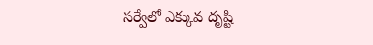సర్వేలో ఎక్కువ దృష్టి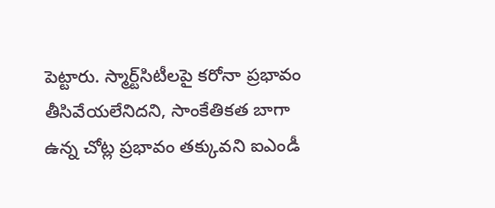పెట్టారు. స్మార్ట్‌సిటీలపై కరోనా ప్రభావం తీసివేయలేనిదని, సాంకేతికత బాగా ఉన్న చోట్ల ప్రభావం తక్కువని ఐఎండీ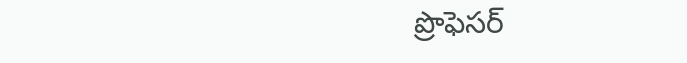ప్రొఫెసర్‌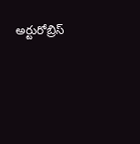అర్టురోబ్రిస్‌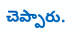చెప్పారు.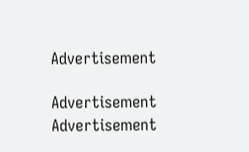Advertisement

Advertisement
Advertisement